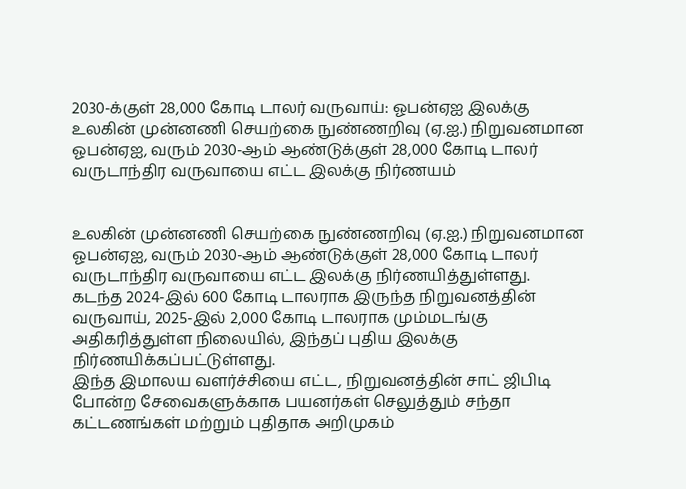2030-க்குள் 28,000 கோடி டாலர் வருவாய்: ஓபன்ஏஐ இலக்கு
உலகின் முன்னணி செயற்கை நுண்ணறிவு (ஏ.ஐ.) நிறுவனமான ஓபன்ஏஐ, வரும் 2030-ஆம் ஆண்டுக்குள் 28,000 கோடி டாலர் வருடாந்திர வருவாயை எட்ட இலக்கு நிர்ணயம்


உலகின் முன்னணி செயற்கை நுண்ணறிவு (ஏ.ஐ.) நிறுவனமான ஓபன்ஏஐ, வரும் 2030-ஆம் ஆண்டுக்குள் 28,000 கோடி டாலர் வருடாந்திர வருவாயை எட்ட இலக்கு நிர்ணயித்துள்ளது.
கடந்த 2024-இல் 600 கோடி டாலராக இருந்த நிறுவனத்தின் வருவாய், 2025-இல் 2,000 கோடி டாலராக மும்மடங்கு அதிகரித்துள்ள நிலையில், இந்தப் புதிய இலக்கு நிர்ணயிக்கப்பட்டுள்ளது.
இந்த இமாலய வளர்ச்சியை எட்ட, நிறுவனத்தின் சாட் ஜிபிடி போன்ற சேவைகளுக்காக பயனர்கள் செலுத்தும் சந்தா கட்டணங்கள் மற்றும் புதிதாக அறிமுகம்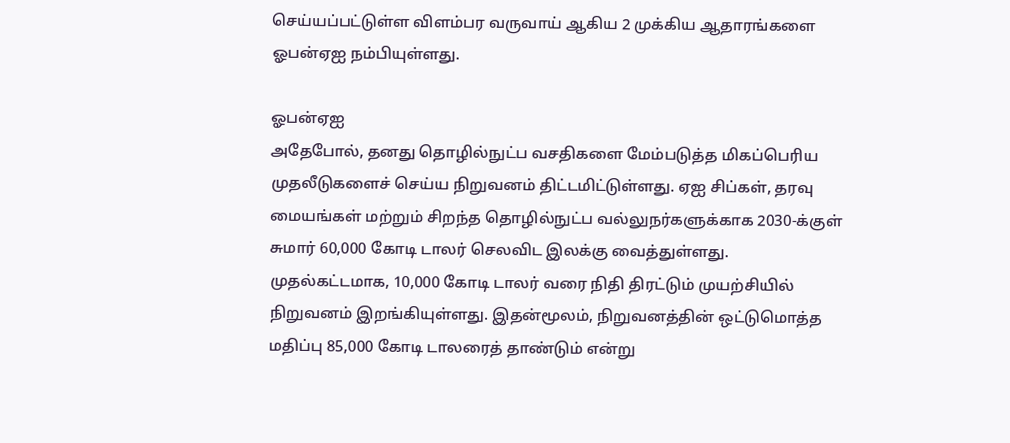செய்யப்பட்டுள்ள விளம்பர வருவாய் ஆகிய 2 முக்கிய ஆதாரங்களை ஓபன்ஏஐ நம்பியுள்ளது.

ஓபன்ஏஐ
அதேபோல், தனது தொழில்நுட்ப வசதிகளை மேம்படுத்த மிகப்பெரிய முதலீடுகளைச் செய்ய நிறுவனம் திட்டமிட்டுள்ளது. ஏஐ சிப்கள், தரவு மையங்கள் மற்றும் சிறந்த தொழில்நுட்ப வல்லுநர்களுக்காக 2030-க்குள் சுமார் 60,000 கோடி டாலர் செலவிட இலக்கு வைத்துள்ளது.
முதல்கட்டமாக, 10,000 கோடி டாலர் வரை நிதி திரட்டும் முயற்சியில் நிறுவனம் இறங்கியுள்ளது. இதன்மூலம், நிறுவனத்தின் ஒட்டுமொத்த மதிப்பு 85,000 கோடி டாலரைத் தாண்டும் என்று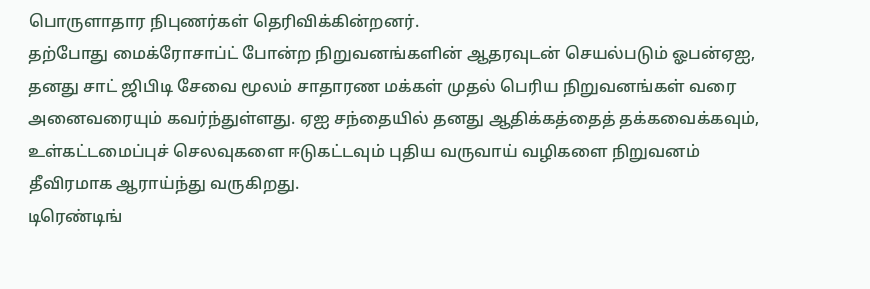பொருளாதார நிபுணர்கள் தெரிவிக்கின்றனர்.
தற்போது மைக்ரோசாப்ட் போன்ற நிறுவனங்களின் ஆதரவுடன் செயல்படும் ஓபன்ஏஐ, தனது சாட் ஜிபிடி சேவை மூலம் சாதாரண மக்கள் முதல் பெரிய நிறுவனங்கள் வரை அனைவரையும் கவர்ந்துள்ளது. ஏஐ சந்தையில் தனது ஆதிக்கத்தைத் தக்கவைக்கவும், உள்கட்டமைப்புச் செலவுகளை ஈடுகட்டவும் புதிய வருவாய் வழிகளை நிறுவனம் தீவிரமாக ஆராய்ந்து வருகிறது.
டிரெண்டிங்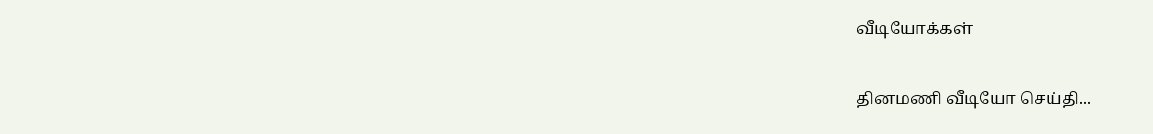வீடியோக்கள்

தினமணி வீடியோ செய்தி...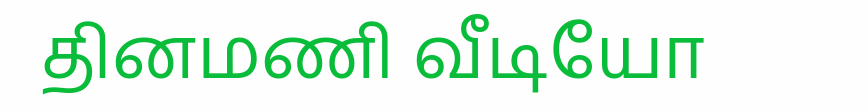தினமணி வீடியோ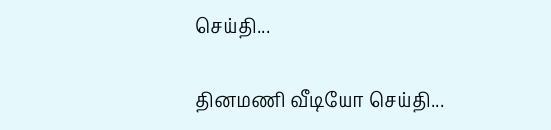செய்தி...

தினமணி வீடியோ செய்தி...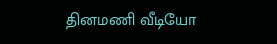தினமணி வீடியோ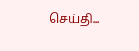செய்தி...